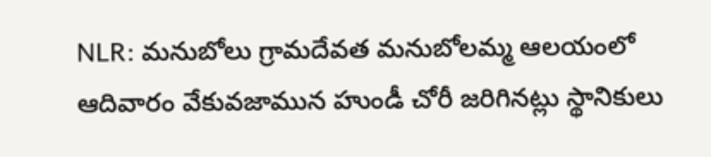NLR: మనుబోలు గ్రామదేవత మనుబోలమ్మ ఆలయంలో ఆదివారం వేకువజామున హుండీ చోరీ జరిగినట్లు స్థానికులు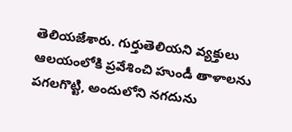తెలియజేశారు. గుర్తుతెలియని వ్యక్తులు ఆలయంలోకి ప్రవేశించి హుండీ తాళాలను పగలగొట్టి, అందులోని నగదును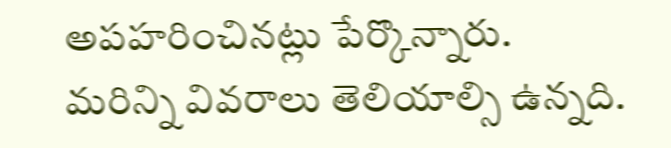అపహరించినట్లు పేర్కొన్నారు. మరిన్ని వివరాలు తెలియాల్సి ఉన్నది.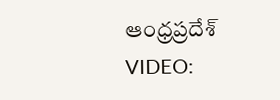ఆంధ్రప్రదేశ్
VIDEO: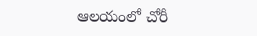ఆలయంలో చోరీ